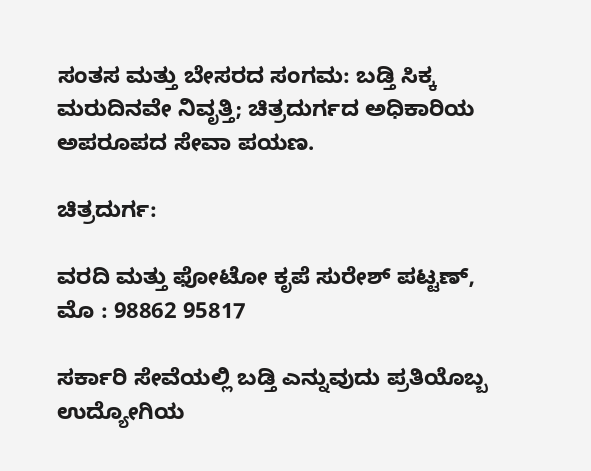ಸಂತಸ ಮತ್ತು ಬೇಸರದ ಸಂಗಮ: ಬಡ್ತಿ ಸಿಕ್ಕ ಮರುದಿನವೇ ನಿವೃತ್ತಿ; ಚಿತ್ರದುರ್ಗದ ಅಧಿಕಾರಿಯ ಅಪರೂಪದ ಸೇವಾ ಪಯಣ.

ಚಿತ್ರದುರ್ಗ:

ವರದಿ ಮತ್ತು ಫೋಟೋ ಕೃಪೆ ಸುರೇಶ್ ಪಟ್ಟಣ್, ಮೊ : 98862 95817

ಸರ್ಕಾರಿ ಸೇವೆಯಲ್ಲಿ ಬಡ್ತಿ ಎನ್ನುವುದು ಪ್ರತಿಯೊಬ್ಬ ಉದ್ಯೋಗಿಯ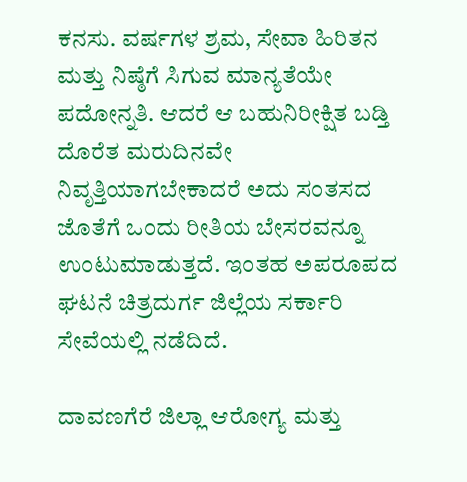ಕನಸು. ವರ್ಷಗಳ ಶ್ರಮ, ಸೇವಾ ಹಿರಿತನ ಮತ್ತು ನಿಷ್ಠೆಗೆ ಸಿಗುವ ಮಾನ್ಯತೆಯೇ ಪದೋನ್ನತಿ. ಆದರೆ ಆ ಬಹುನಿರೀಕ್ಷಿತ ಬಡ್ತಿ ದೊರೆತ ಮರುದಿನವೇ ನಿವೃತ್ತಿಯಾಗಬೇಕಾದರೆ ಅದು ಸಂತಸದ ಜೊತೆಗೆ ಒಂದು ರೀತಿಯ ಬೇಸರವನ್ನೂ ಉಂಟುಮಾಡುತ್ತದೆ. ಇಂತಹ ಅಪರೂಪದ ಘಟನೆ ಚಿತ್ರದುರ್ಗ ಜಿಲ್ಲೆಯ ಸರ್ಕಾರಿ ಸೇವೆಯಲ್ಲಿ ನಡೆದಿದೆ.

ದಾವಣಗೆರೆ ಜಿಲ್ಲಾ ಆರೋಗ್ಯ ಮತ್ತು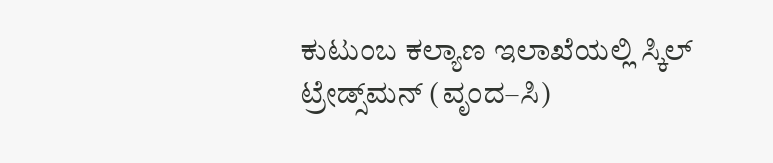ಕುಟುಂಬ ಕಲ್ಯಾಣ ಇಲಾಖೆಯಲ್ಲಿ ಸ್ಕಿಲ್ ಟ್ರೇಡ್ಸ್‌ಮನ್ (ವೃಂದ–ಸಿ)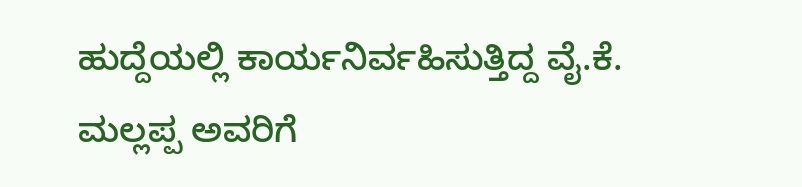ಹುದ್ದೆಯಲ್ಲಿ ಕಾರ್ಯನಿರ್ವಹಿಸುತ್ತಿದ್ದ ವೈ.ಕೆ. ಮಲ್ಲಪ್ಪ ಅವರಿಗೆ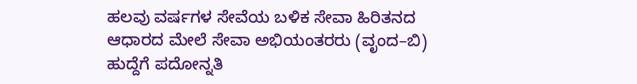ಹಲವು ವರ್ಷಗಳ ಸೇವೆಯ ಬಳಿಕ ಸೇವಾ ಹಿರಿತನದ ಆಧಾರದ ಮೇಲೆ ಸೇವಾ ಅಭಿಯಂತರರು (ವೃಂದ–ಬಿ) ಹುದ್ದೆಗೆ ಪದೋನ್ನತಿ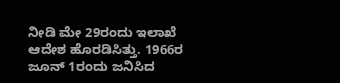ನೀಡಿ ಮೇ 29ರಂದು ಇಲಾಖೆ ಆದೇಶ ಹೊರಡಿಸಿತ್ತು. 1966ರ ಜೂನ್ 1ರಂದು ಜನಿಸಿದ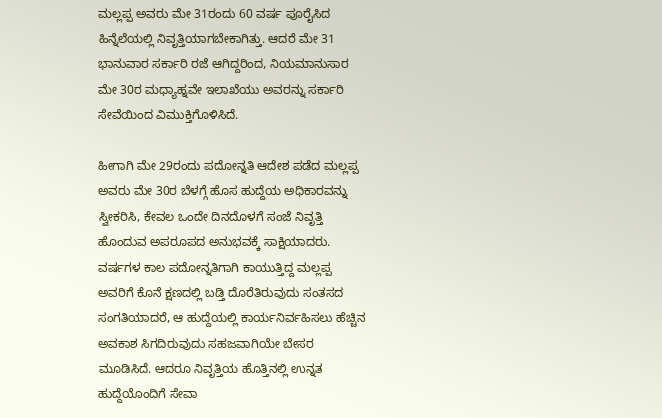ಮಲ್ಲಪ್ಪ ಅವರು ಮೇ 31ರಂದು 60 ವರ್ಷ ಪೂರೈಸಿದ ಹಿನ್ನೆಲೆಯಲ್ಲಿ ನಿವೃತ್ತಿಯಾಗಬೇಕಾಗಿತ್ತು. ಆದರೆ ಮೇ 31 ಭಾನುವಾರ ಸರ್ಕಾರಿ ರಜೆ ಆಗಿದ್ದರಿಂದ, ನಿಯಮಾನುಸಾರ ಮೇ 30ರ ಮಧ್ಯಾಹ್ನವೇ ಇಲಾಖೆಯು ಅವರನ್ನು ಸರ್ಕಾರಿ ಸೇವೆಯಿಂದ ವಿಮುಕ್ತಿಗೊಳಿಸಿದೆ.

ಹೀಗಾಗಿ ಮೇ 29ರಂದು ಪದೋನ್ನತಿ ಆದೇಶ ಪಡೆದ ಮಲ್ಲಪ್ಪ ಅವರು ಮೇ 30ರ ಬೆಳಗ್ಗೆ ಹೊಸ ಹುದ್ದೆಯ ಅಧಿಕಾರವನ್ನು ಸ್ವೀಕರಿಸಿ, ಕೇವಲ ಒಂದೇ ದಿನದೊಳಗೆ ಸಂಜೆ ನಿವೃತ್ತಿ ಹೊಂದುವ ಅಪರೂಪದ ಅನುಭವಕ್ಕೆ ಸಾಕ್ಷಿಯಾದರು. ವರ್ಷಗಳ ಕಾಲ ಪದೋನ್ನತಿಗಾಗಿ ಕಾಯುತ್ತಿದ್ದ ಮಲ್ಲಪ್ಪ ಅವರಿಗೆ ಕೊನೆ ಕ್ಷಣದಲ್ಲಿ ಬಡ್ತಿ ದೊರೆತಿರುವುದು ಸಂತಸದ ಸಂಗತಿಯಾದರೆ, ಆ ಹುದ್ದೆಯಲ್ಲಿ ಕಾರ್ಯನಿರ್ವಹಿಸಲು ಹೆಚ್ಚಿನ ಅವಕಾಶ ಸಿಗದಿರುವುದು ಸಹಜವಾಗಿಯೇ ಬೇಸರ ಮೂಡಿಸಿದೆ. ಆದರೂ ನಿವೃತ್ತಿಯ ಹೊತ್ತಿನಲ್ಲಿ ಉನ್ನತ ಹುದ್ದೆಯೊಂದಿಗೆ ಸೇವಾ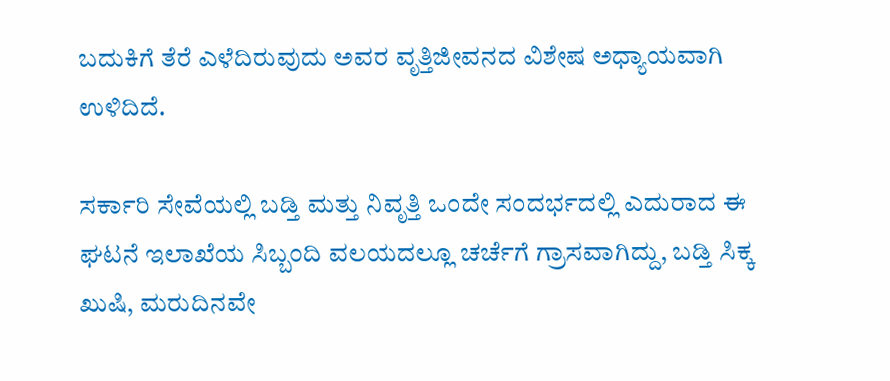ಬದುಕಿಗೆ ತೆರೆ ಎಳೆದಿರುವುದು ಅವರ ವೃತ್ತಿಜೀವನದ ವಿಶೇಷ ಅಧ್ಯಾಯವಾಗಿ ಉಳಿದಿದೆ.

ಸರ್ಕಾರಿ ಸೇವೆಯಲ್ಲಿ ಬಡ್ತಿ ಮತ್ತು ನಿವೃತ್ತಿ ಒಂದೇ ಸಂದರ್ಭದಲ್ಲಿ ಎದುರಾದ ಈ ಘಟನೆ ಇಲಾಖೆಯ ಸಿಬ್ಬಂದಿ ವಲಯದಲ್ಲೂ ಚರ್ಚೆಗೆ ಗ್ರಾಸವಾಗಿದ್ದು, ಬಡ್ತಿ ಸಿಕ್ಕ ಖುಷಿ, ಮರುದಿನವೇ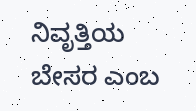ನಿವೃತ್ತಿಯ ಬೇಸರ ಎಂಬ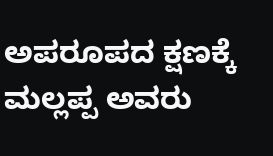ಅಪರೂಪದ ಕ್ಷಣಕ್ಕೆ ಮಲ್ಲಪ್ಪ ಅವರು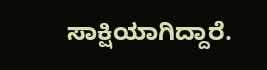ಸಾಕ್ಷಿಯಾಗಿದ್ದಾರೆ.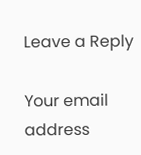Leave a Reply

Your email address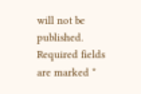will not be published. Required fields are marked *